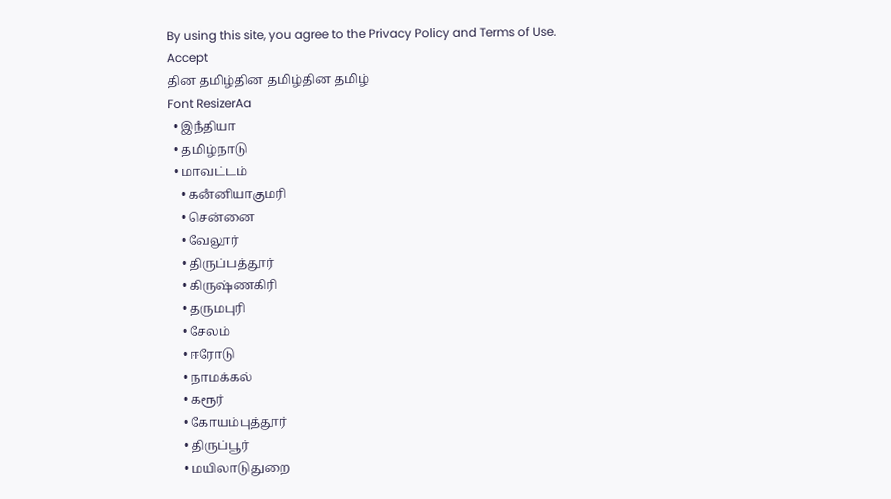By using this site, you agree to the Privacy Policy and Terms of Use.
Accept
தின தமிழ்தின தமிழ்தின தமிழ்
Font ResizerAa
  • இநஂதியா
  • தமிழ்நாடு
  • மாவட்டம்
    • கனஂனியாகுமரி
    • சென்னை
    • வேலூர்
    • திருப்பத்தூர்
    • கிருஷ்ணகிரி
    • தருமபுரி
    • சேலம்
    • ஈரோடு
    • நாமக்கல்
    • கரூர்
    • கோயம்புத்தூர்
    • திருப்பூர்
    • மயிலாடுதுறை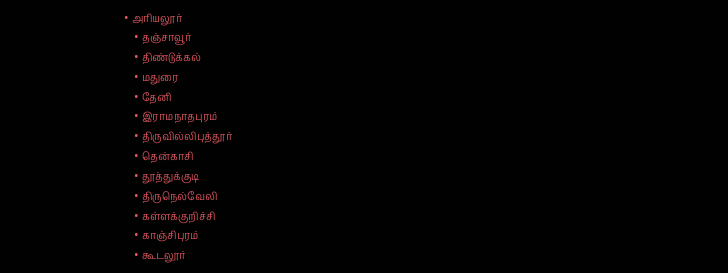• அரியலூர்
    • தஞ்சாவூர்
    • திண்டுக்கல்
    • மதுரை
    • தேனி
    • இராமநாதபுரம்
    • திருவில்லிபுத்தூர்
    • தென்காசி
    • தூத்துக்குடி
    • திருநெல்வேலி
    • கள்ளக்குறிச்சி
    • காஞ்சிபுரம்
    • கூடலூர்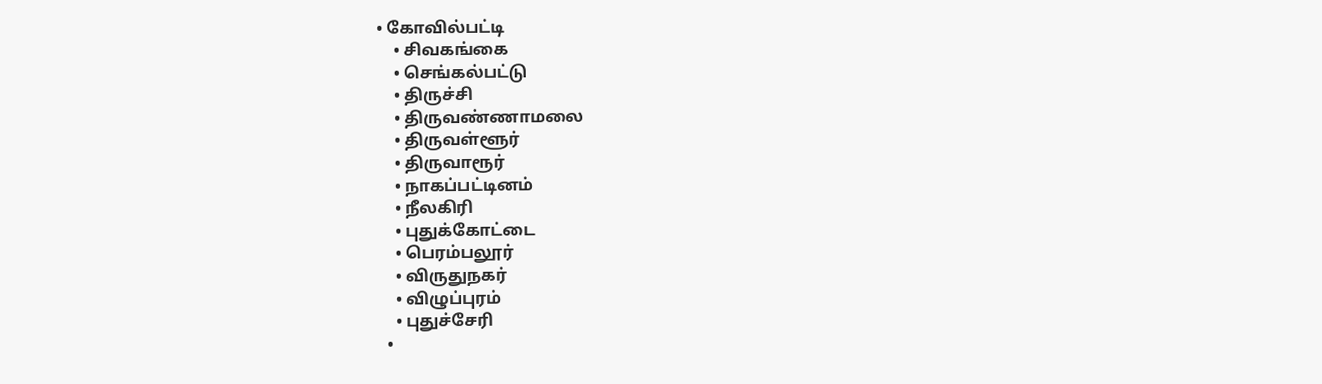• கோவில்பட்டி
    • சிவகங்கை
    • செங்கல்பட்டு
    • திருச்சி
    • திருவண்ணாமலை
    • திருவள்ளூர்
    • திருவாரூர்
    • நாகப்பட்டினம்
    • நீலகிரி
    • புதுக்கோட்டை
    • பெரம்பலூர்
    • விருதுநகர்
    • விழுப்புரம்
    • புதுச்சேரி
  •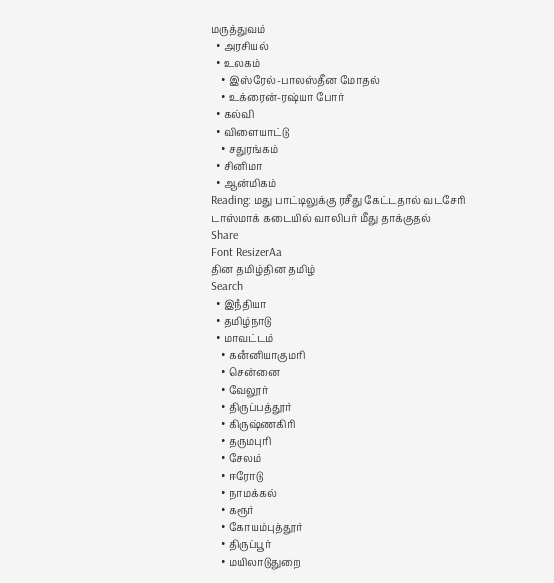மருத்துவம்
  • அரசியல்
  • உலகம்
    • இஸ்ரேல்-பாலஸ்தீன மோதல்
    • உக்ரைன்-ரஷ்யா போர்
  • கல்வி
  • விளையாட்டு
    • சதுரங்கம்
  • சினிமா
  • ஆன்மிகம்
Reading: மது பாட்டிலுக்கு ரசீது கேட்டதால் வடசேரி டாஸ்மாக் கடையில் வாலிபர் மீது தாக்குதல்
Share
Font ResizerAa
தின தமிழ்தின தமிழ்
Search
  • இநஂதியா
  • தமிழ்நாடு
  • மாவட்டம்
    • கனஂனியாகுமரி
    • சென்னை
    • வேலூர்
    • திருப்பத்தூர்
    • கிருஷ்ணகிரி
    • தருமபுரி
    • சேலம்
    • ஈரோடு
    • நாமக்கல்
    • கரூர்
    • கோயம்புத்தூர்
    • திருப்பூர்
    • மயிலாடுதுறை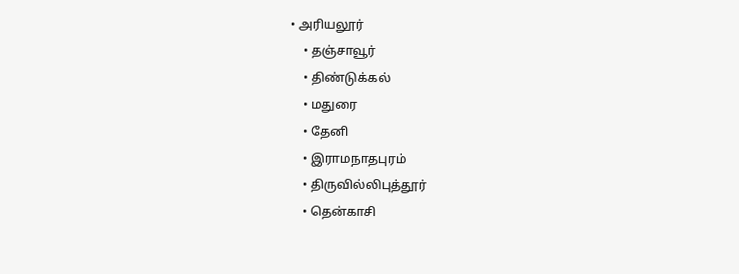• அரியலூர்
    • தஞ்சாவூர்
    • திண்டுக்கல்
    • மதுரை
    • தேனி
    • இராமநாதபுரம்
    • திருவில்லிபுத்தூர்
    • தென்காசி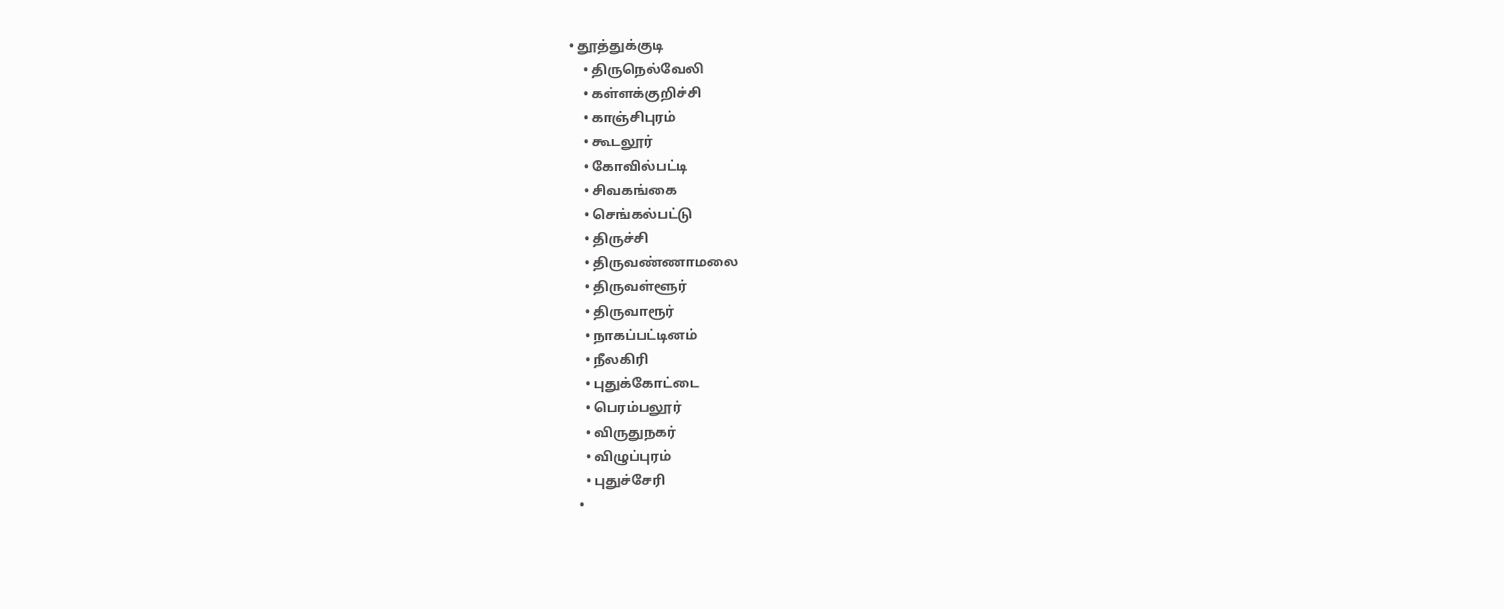• தூத்துக்குடி
    • திருநெல்வேலி
    • கள்ளக்குறிச்சி
    • காஞ்சிபுரம்
    • கூடலூர்
    • கோவில்பட்டி
    • சிவகங்கை
    • செங்கல்பட்டு
    • திருச்சி
    • திருவண்ணாமலை
    • திருவள்ளூர்
    • திருவாரூர்
    • நாகப்பட்டினம்
    • நீலகிரி
    • புதுக்கோட்டை
    • பெரம்பலூர்
    • விருதுநகர்
    • விழுப்புரம்
    • புதுச்சேரி
  •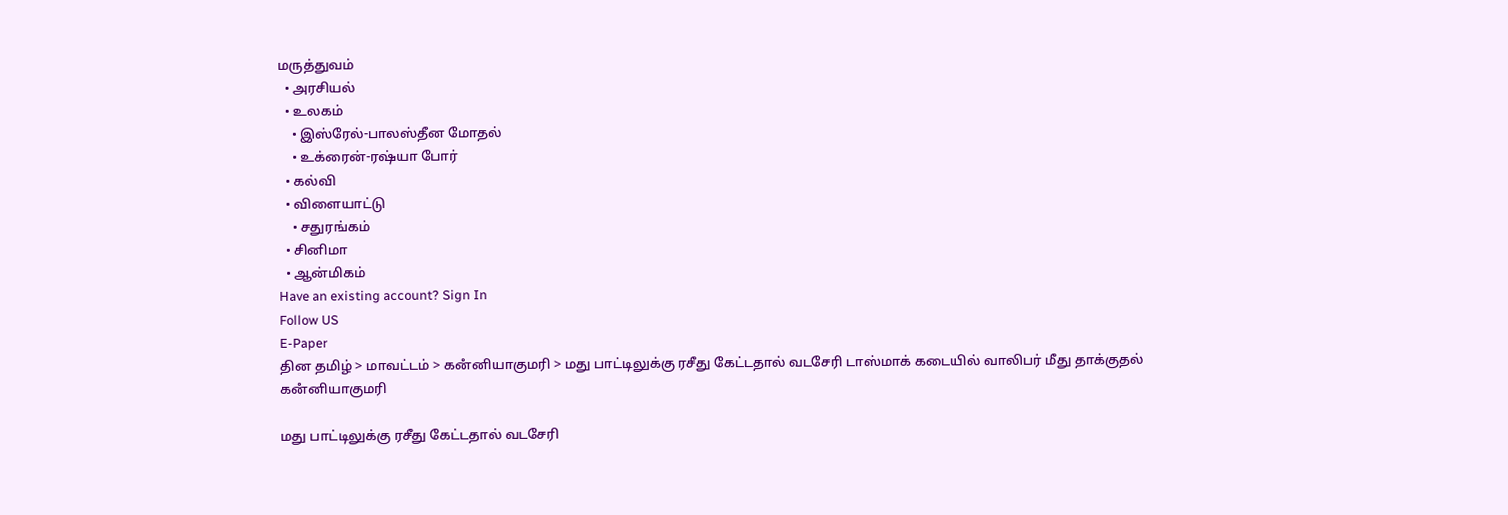மருத்துவம்
  • அரசியல்
  • உலகம்
    • இஸ்ரேல்-பாலஸ்தீன மோதல்
    • உக்ரைன்-ரஷ்யா போர்
  • கல்வி
  • விளையாட்டு
    • சதுரங்கம்
  • சினிமா
  • ஆன்மிகம்
Have an existing account? Sign In
Follow US
E-Paper
தின தமிழ் > மாவட்டம் > கனஂனியாகுமரி > மது பாட்டிலுக்கு ரசீது கேட்டதால் வடசேரி டாஸ்மாக் கடையில் வாலிபர் மீது தாக்குதல்
கனஂனியாகுமரி

மது பாட்டிலுக்கு ரசீது கேட்டதால் வடசேரி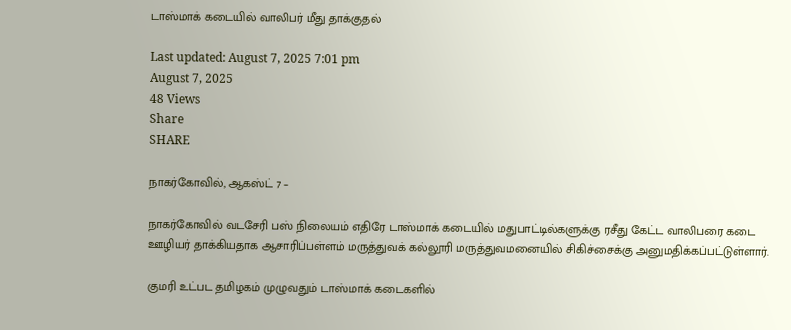டாஸ்மாக் கடையில் வாலிபர் மீது தாக்குதல்

Last updated: August 7, 2025 7:01 pm
August 7, 2025
48 Views
Share
SHARE

நாகர்கோவில், ஆகஸ்ட் 7 –

நாகர்கோவில் வடசேரி பஸ் நிலையம் எதிரே டாஸ்மாக் கடையில் மதுபாட்டில்களுக்கு ரசீது கேட்ட வாலிபரை கடை ஊழியர் தாக்கியதாக ஆசாரிப்பள்ளம் மருத்துவக் கல்லூரி மருத்துவமனையில் சிகிச்சைக்கு அனுமதிக்கப்பட்டுள்ளார்.

குமரி உட்பட தமிழகம் முழுவதும் டாஸ்மாக் கடைகளில்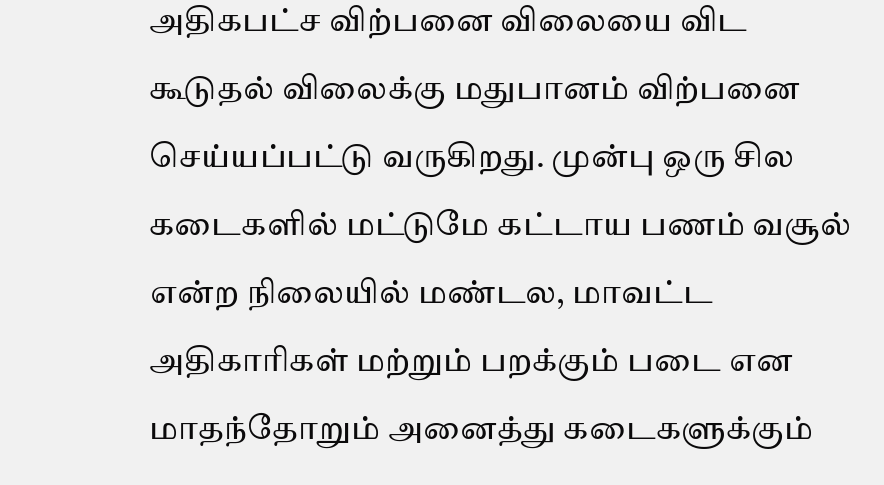அதிகபட்ச விற்பனை விலையை விட கூடுதல் விலைக்கு மதுபானம் விற்பனை செய்யப்பட்டு வருகிறது. முன்பு ஒரு சில கடைகளில் மட்டுமே கட்டாய பணம் வசூல் என்ற நிலையில் மண்டல, மாவட்ட அதிகாரிகள் மற்றும் பறக்கும் படை என மாதந்தோறும் அனைத்து கடைகளுக்கும்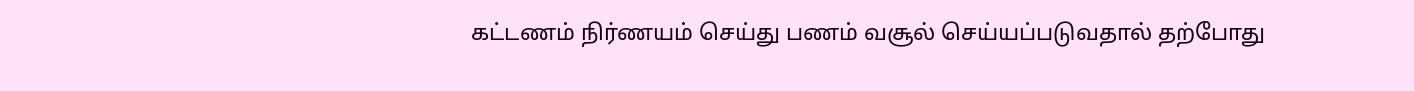கட்டணம் நிர்ணயம் செய்து பணம் வசூல் செய்யப்படுவதால் தற்போது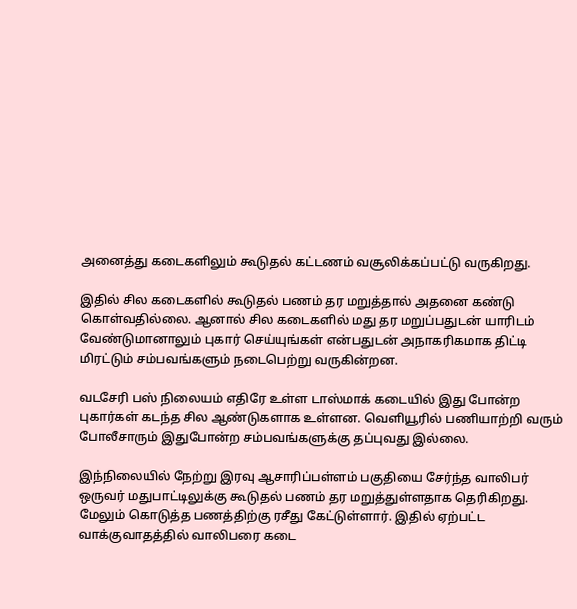அனைத்து கடைகளிலும் கூடுதல் கட்டணம் வசூலிக்கப்பட்டு வருகிறது.

இதில் சில கடைகளில் கூடுதல் பணம் தர மறுத்தால் அதனை கண்டு கொள்வதில்லை. ஆனால் சில கடைகளில் மது தர மறுப்பதுடன் யாரிடம் வேண்டுமானாலும் புகார் செய்யுங்கள் என்பதுடன் அநாகரிகமாக திட்டி மிரட்டும் சம்பவங்களும் நடைபெற்று வருகின்றன.

வடசேரி பஸ் நிலையம் எதிரே உள்ள டாஸ்மாக் கடையில் இது போன்ற புகார்கள் கடந்த சில ஆண்டுகளாக உள்ளன. வெளியூரில் பணியாற்றி வரும் போலீசாரும் இதுபோன்ற சம்பவங்களுக்கு தப்புவது இல்லை.

இந்நிலையில் நேற்று இரவு ஆசாரிப்பள்ளம் பகுதியை சேர்ந்த வாலிபர் ஒருவர் மதுபாட்டிலுக்கு கூடுதல் பணம் தர மறுத்துள்ளதாக தெரிகிறது. மேலும் கொடுத்த பணத்திற்கு ரசீது கேட்டுள்ளார். இதில் ஏற்பட்ட வாக்குவாதத்தில் வாலிபரை கடை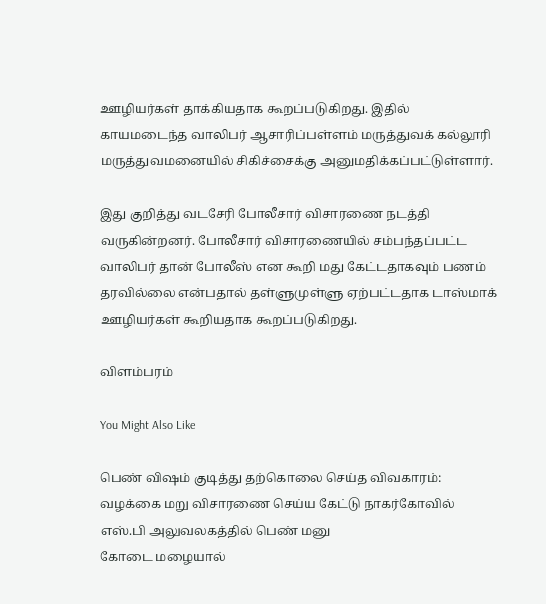ஊழியர்கள் தாக்கியதாக கூறப்படுகிறது. இதில் காயமடைந்த வாலிபர் ஆசாரிப்பள்ளம் மருத்துவக் கல்லூரி மருத்துவமனையில் சிகிச்சைக்கு அனுமதிக்கப்பட்டுள்ளார்.

இது குறித்து வடசேரி போலீசார் விசாரணை நடத்தி வருகின்றனர். போலீசார் விசாரணையில் சம்பந்தப்பட்ட வாலிபர் தான் போலீஸ் என கூறி மது கேட்டதாகவும் பணம் தரவில்லை என்பதால் தள்ளுமுள்ளு ஏற்பட்டதாக டாஸ்மாக் ஊழியர்கள் கூறியதாக கூறப்படுகிறது.

விளம்பரம்

You Might Also Like

பெண் விஷம் குடித்து தற்கொலை செய்த விவகாரம்: வழக்கை மறு விசாரணை செய்ய கேட்டு நாகர்கோவில் எஸ்.பி அலுவலகத்தில் பெண் மனு
கோடை மழையால்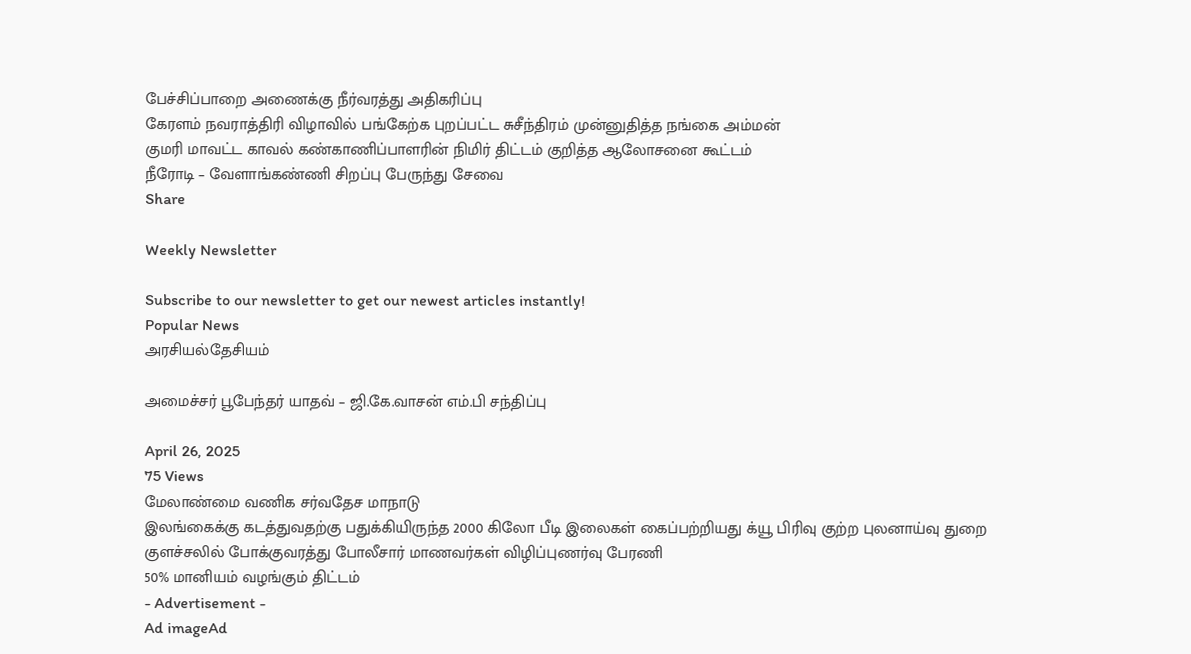பேச்சிப்பாறை அணைக்கு நீர்வரத்து அதிகரிப்பு
கேரளம் நவராத்திரி விழாவில் பங்கேற்க புறப்பட்ட சுசீந்திரம் முன்னுதித்த நங்கை அம்மன்
குமரி மாவட்ட காவல் கண்காணிப்பாளரின் நிமிர் திட்டம் குறித்த ஆலோசனை கூட்டம்
நீரோடி – வேளாங்கண்ணி சிறப்பு பேருந்து சேவை
Share

Weekly Newsletter

Subscribe to our newsletter to get our newest articles instantly!
Popular News
அரசியல்தேசியம்

அமைச்சர் பூபேந்தர் யாதவ் – ஜி.கே.வாசன் எம்.பி சந்திப்பு

April 26, 2025
75 Views
மேலாண்மை வணிக சர்வதேச மாநாடு
இலங்கைக்கு கடத்துவதற்கு பதுக்கியிருந்த 2000 கிலோ பீடி இலைகள் கைப்பற்றியது க்யூ பிரிவு குற்ற புலனாய்வு துறை
குளச்சலில் போக்குவரத்து போலீசார் மாணவர்கள் விழிப்புணர்வு பேரணி
50% மானியம் வழங்கும் திட்டம்
- Advertisement -
Ad imageAd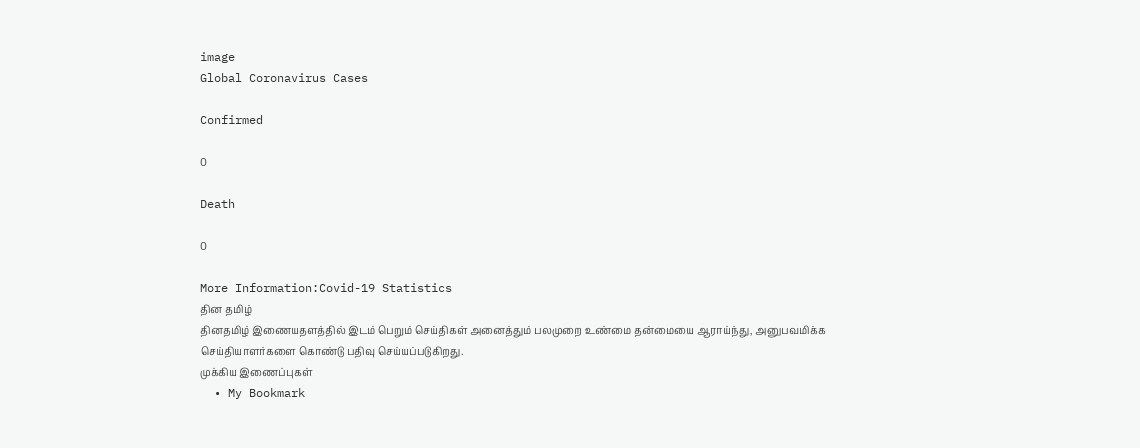image
Global Coronavirus Cases

Confirmed

0

Death

0

More Information:Covid-19 Statistics
தின தமிழ்
தினதமிழ் இணையதளத்தில் இடம் பெறும் செய்திகள் அனைத்தும் பலமுறை உண்மை தன்மையை ஆராய்ந்து, அனுபவமிக்க செய்தியாளர்களை கொண்டு பதிவு செய்யப்படுகிறது.
முக்கிய இணைப்புகள்
  • My Bookmark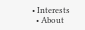• Interests
  • About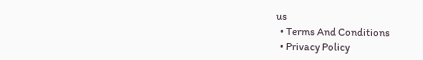us
  • Terms And Conditions
  • Privacy Policy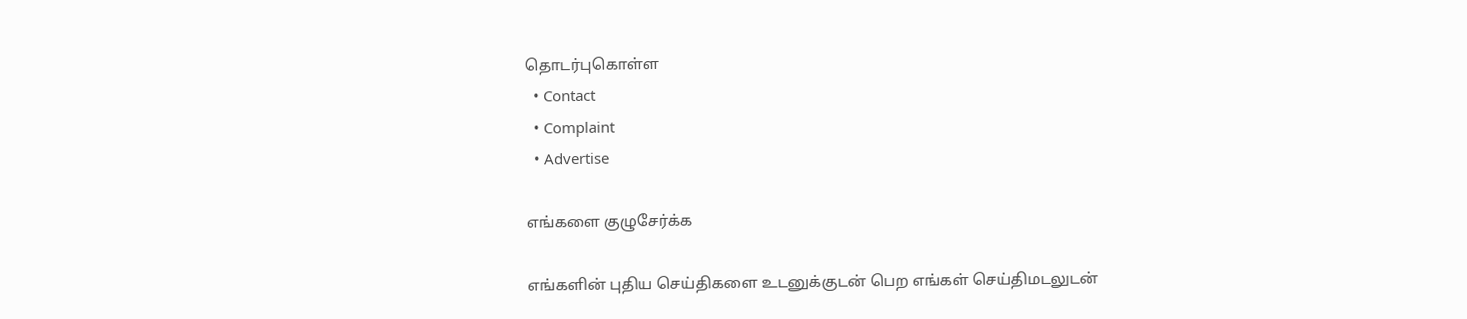தொடர்புகொள்ள
  • Contact
  • Complaint
  • Advertise

எங்களை குழுசேர்க்க

எங்களின் புதிய செய்திகளை உடனுக்குடன் பெற எங்கள் செய்திமடலுடன்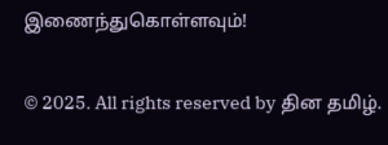இணைந்துகொள்ளவும்!

© 2025. All rights reserved by தின தமிழ்.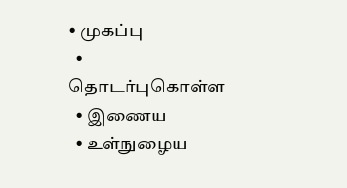• முகப்பு
  • தொடர்புகொள்ள
  • இணைய
  • உள்நுழைய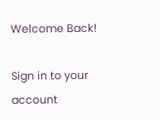Welcome Back!

Sign in to your account